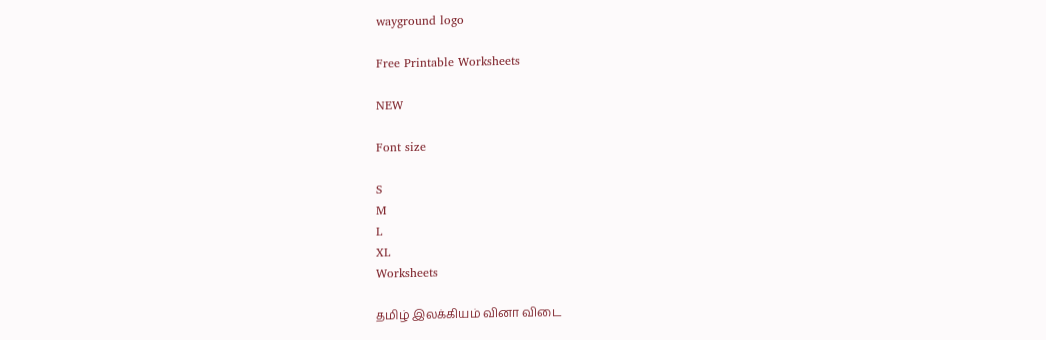wayground logo

Free Printable Worksheets

NEW

Font size

S
M
L
XL
Worksheets

தமிழ் இலக்கியம் வினா விடை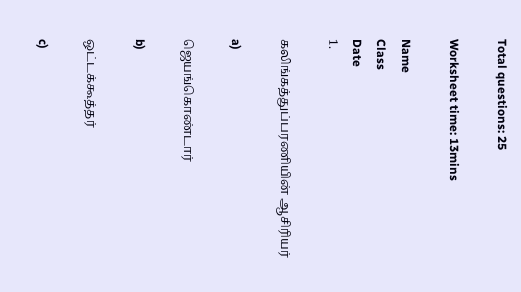Total questions: 25

Worksheet time: 13mins

Name
Class
Date
1.

கலிங்கத்துப்பரணியின் ஆசிரியர்

a)

ஜெயங்கொண்டார்

b)

ஒட்டக்கூத்தர்

c)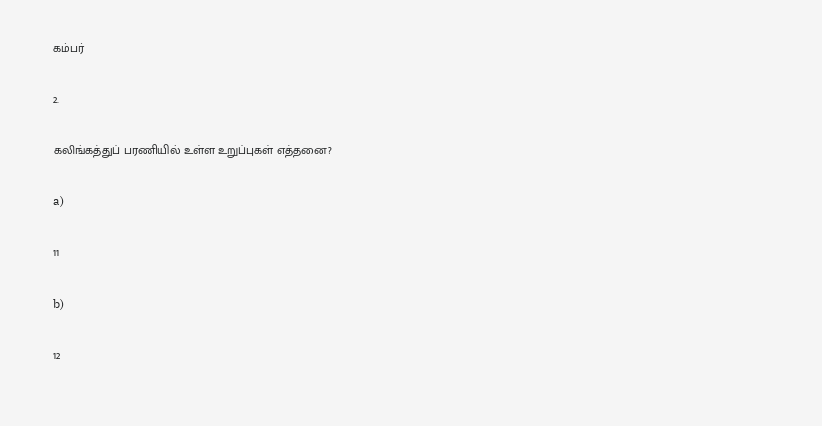கம்பர்

2.

கலிங்கத்துப் பரணியில் உள்ள உறுப்புகள் எத்தனை?

a)

11

b)

12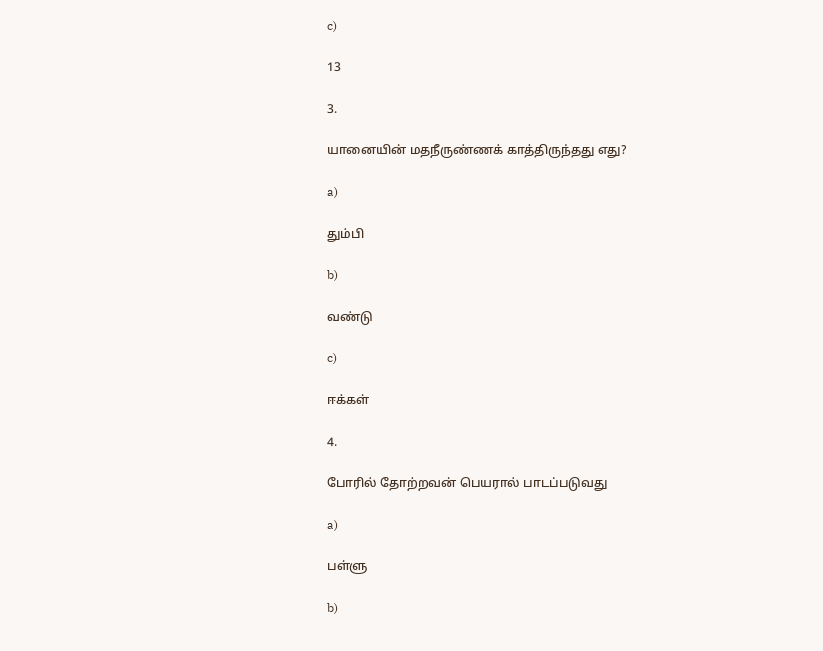c)

13

3.

யானையின் மதநீருண்ணக் காத்திருந்தது எது?

a)

தும்பி

b)

வண்டு

c)

ஈக்கள்

4.

போரில் தோற்றவன் பெயரால் பாடப்படுவது

a)

பள்ளு

b)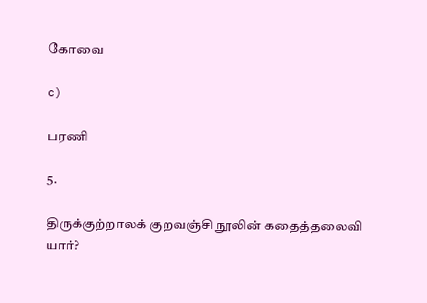கோவை

c)

பரணி

5.

திருக்குற்றாலக் குறவஞ்சி நூலின் கதைத்தலைவி யார்?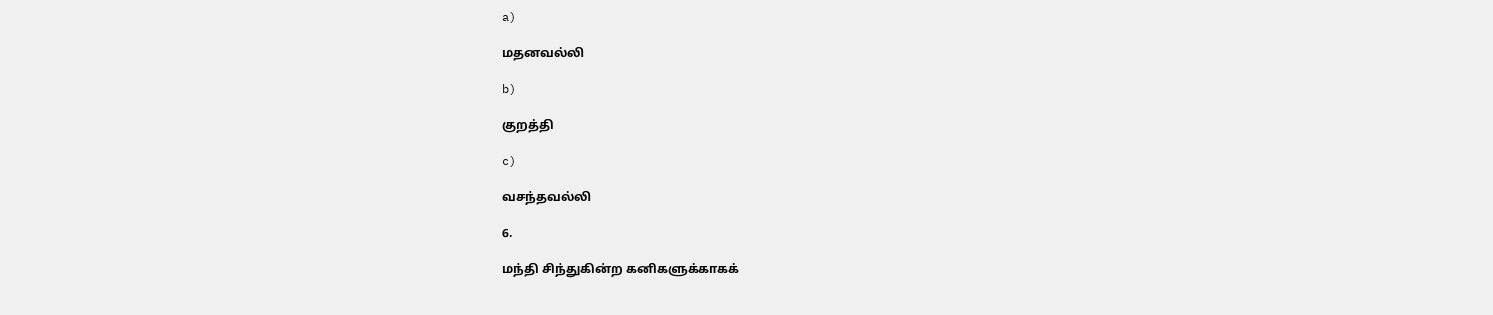a)

மதனவல்லி

b)

குறத்தி

c)

வசந்தவல்லி

6.

மந்தி சிந்துகின்ற கனிகளுக்காகக்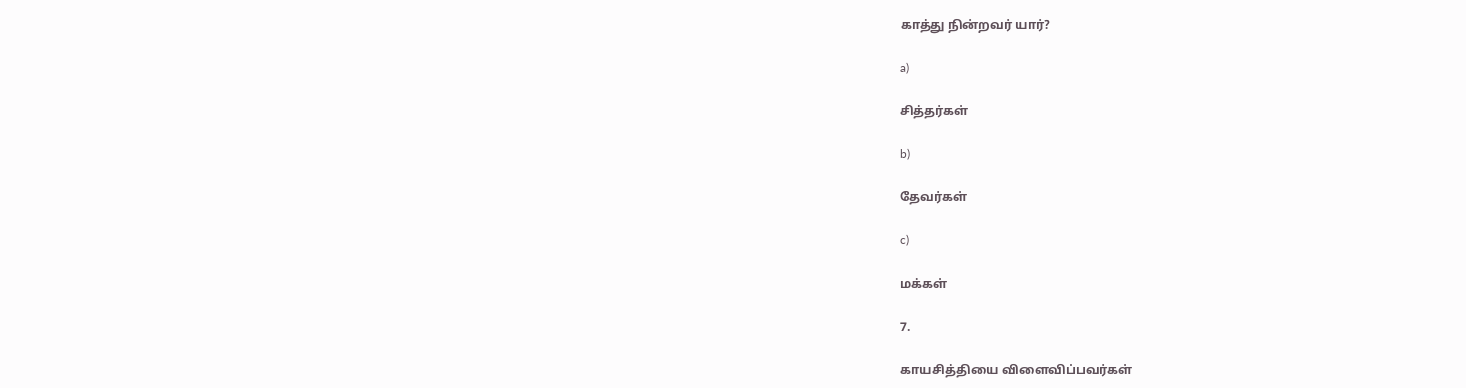காத்து நின்றவர் யார்?

a)

சித்தர்கள்

b)

தேவர்கள்

c)

மக்கள்

7.

காயசித்தியை விளைவிப்பவர்கள்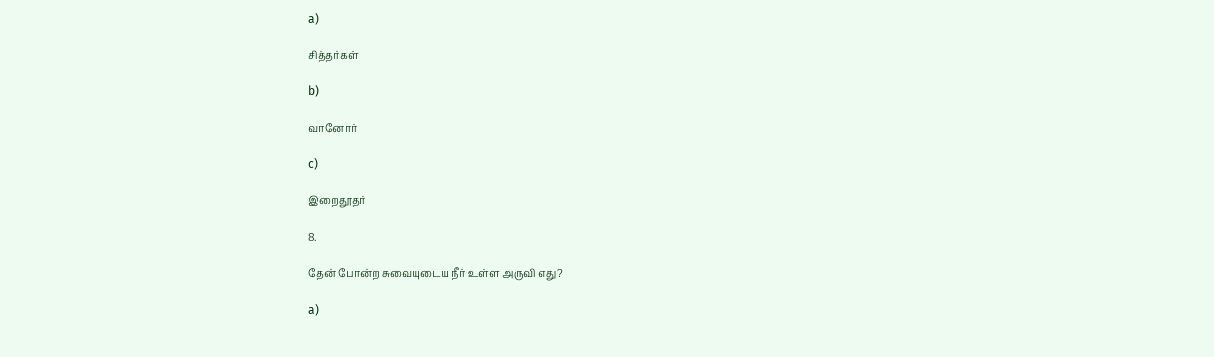a)

சித்தர்கள்

b)

வானோர்

c)

இறைதூதர்

8.

தேன் போன்ற சுவையுடைய நீர் உள்ள அருவி எது?

a)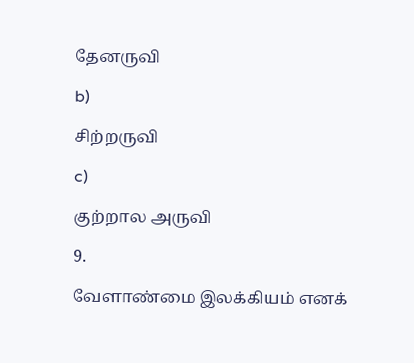தேனருவி

b)

சிற்றருவி

c)

குற்றால அருவி

9.

வேளாண்மை இலக்கியம் எனக்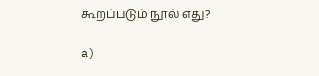கூறப்படும் நூல் எது?

a)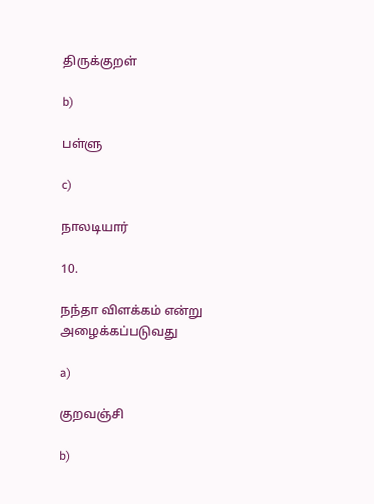திருக்குறள்

b)

பள்ளு

c)

நாலடியார்

10.

நந்தா விளக்கம் என்று அழைக்கப்படுவது

a)

குறவஞ்சி

b)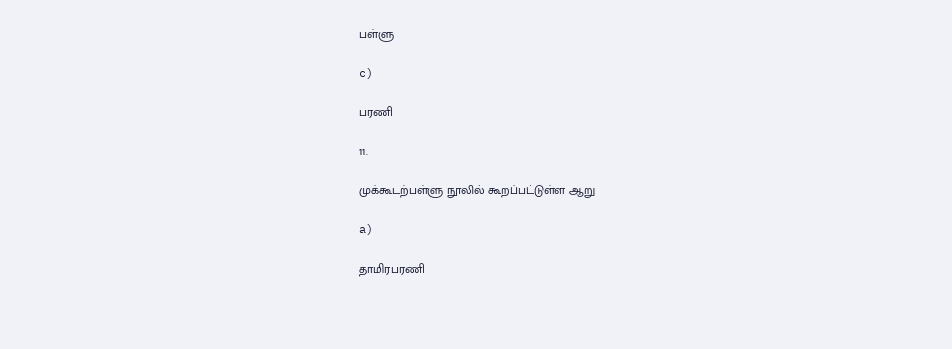பள்ளு

c)

பரணி

11.

முக்கூடற்பள்ளு நூலில் கூறப்பட்டுள்ள ஆறு

a)

தாமிரபரணி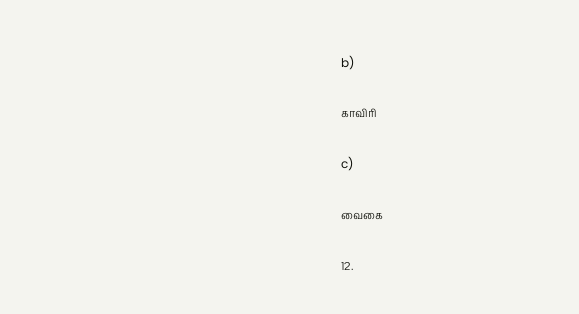b)

காவிரி

c)

வைகை

12.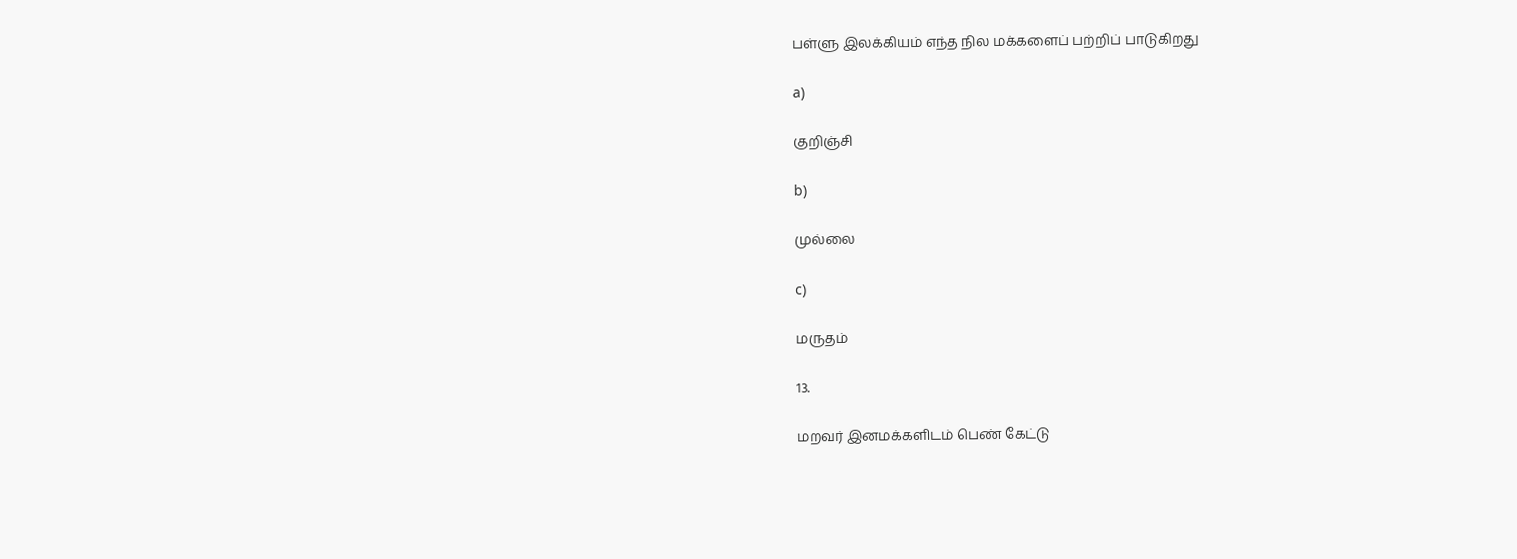பள்ளு இலக்கியம் எந்த நில மக்களைப் பற்றிப் பாடுகிறது

a)

குறிஞ்சி

b)

முல்லை

c)

மருதம்

13.

மறவர் இனமக்களிடம் பெண் கேட்டு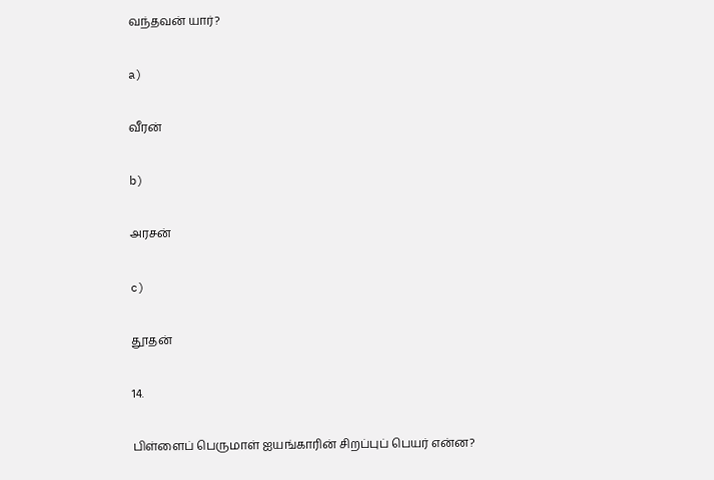வந்தவன் யார்?

a)

வீரன்

b)

அரசன்

c)

தூதன்

14.

பிள்ளைப் பெருமாள் ஐயங்காரின் சிறப்புப் பெயர் என்ன?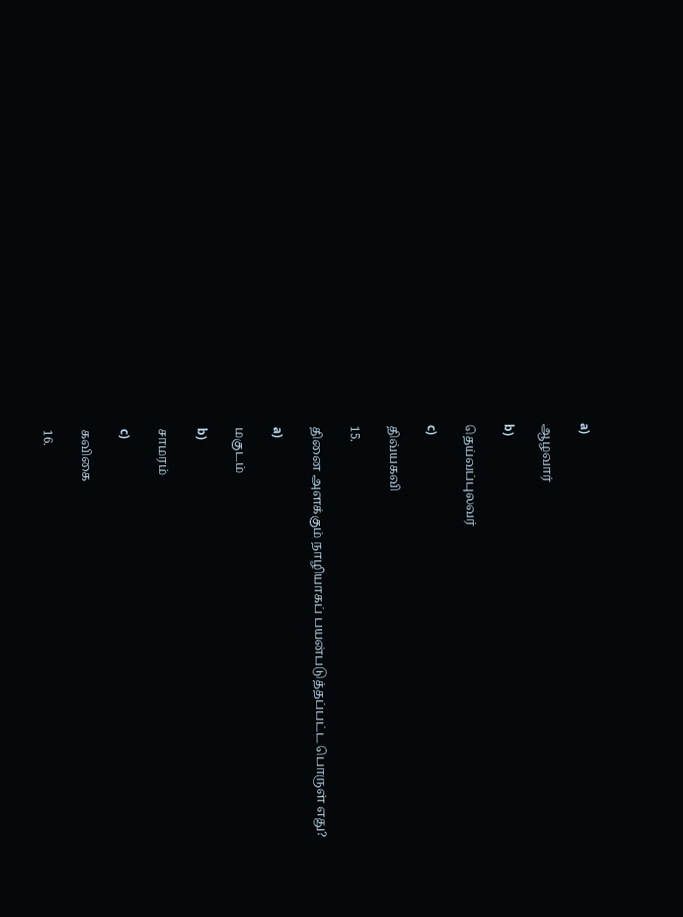a)

ஆழவார்

b)

தெய்வப்புலவர்

c)

திவ்யகவி

15.

தினை அளக்கும் நாழியாகப் பயன்படுத்தப்பட்ட பொருள் எது?

a)

மகுடம்

b)

சாமரம்

c)

கவிகை

16.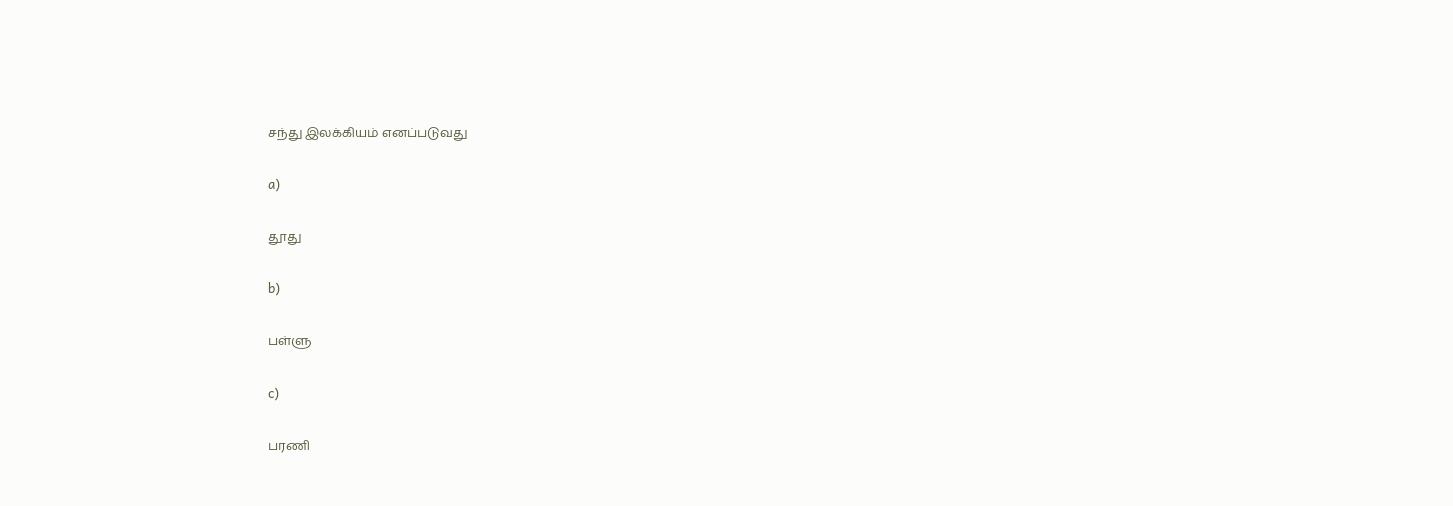சந்து இலக்கியம் எனப்படுவது

a)

தூது

b)

பள்ளு

c)

பரணி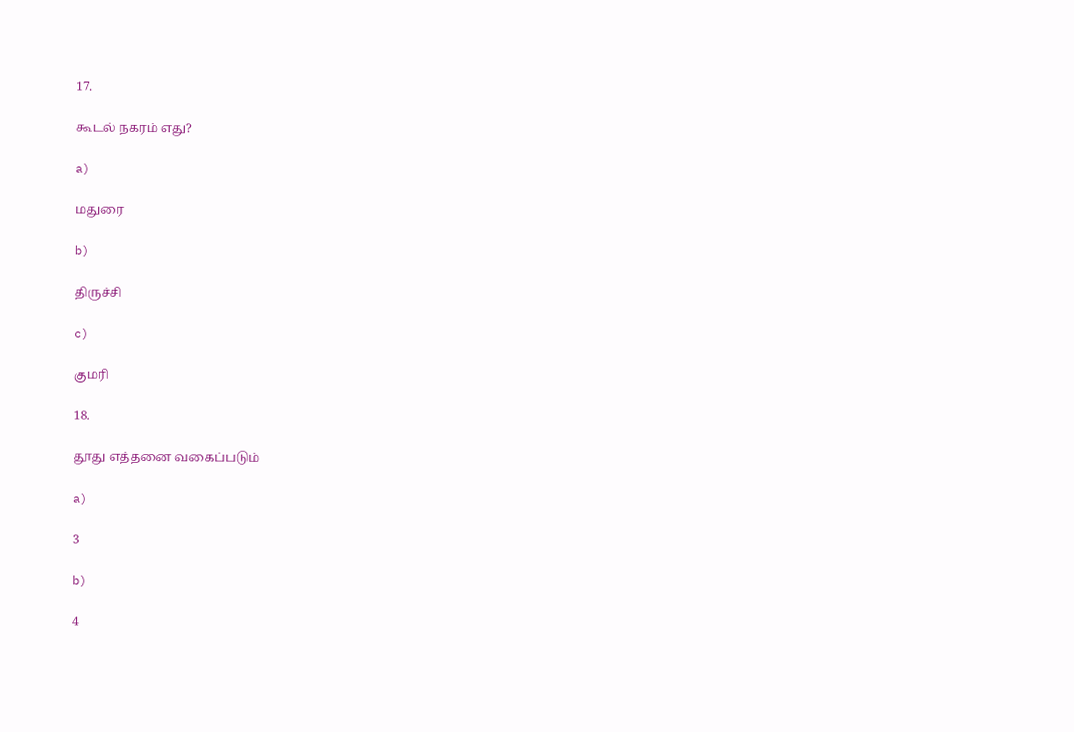17.

கூடல் நகரம் எது?

a)

மதுரை

b)

திருச்சி

c)

குமரி

18.

தூது எத்தனை வகைப்படும்

a)

3

b)

4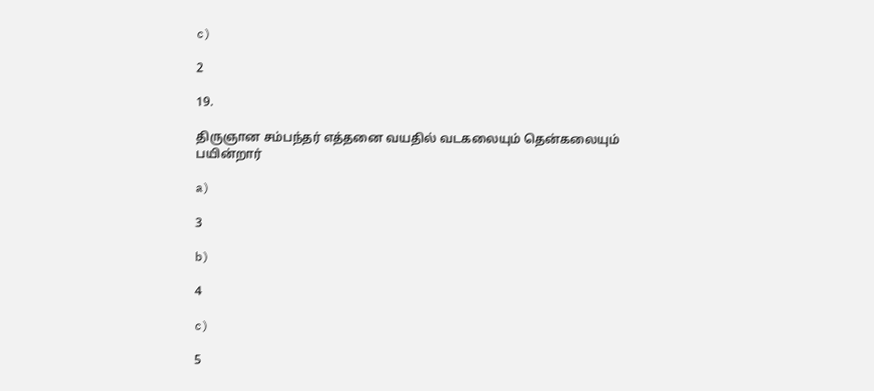c)

2

19.

திருஞான சம்பந்தர் எத்தனை வயதில் வடகலையும் தென்கலையும் பயின்றார்

a)

3

b)

4

c)

5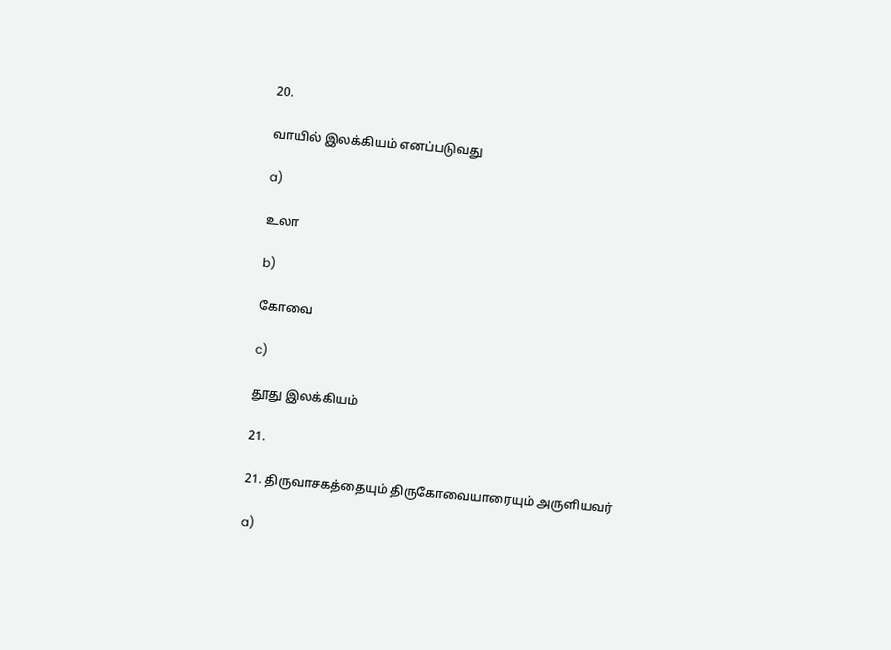20.

வாயில் இலக்கியம் எனப்படுவது

a)

உலா

b)

கோவை

c)

தூது இலக்கியம்

21.

21. திருவாசகத்தையும் திருகோவையாரையும் அருளியவர்

a)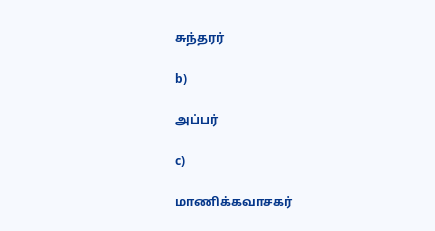சுந்தரர்

b)

அப்பர்

c)

மாணிக்கவாசகர்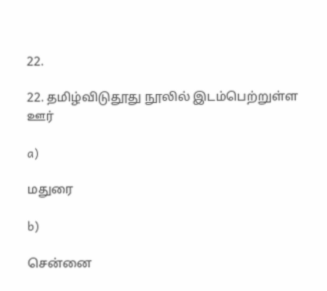22.

22. தமிழ்விடுதூது நூலில் இடம்பெற்றுள்ள ஊர்

a)

மதுரை

b)

சென்னை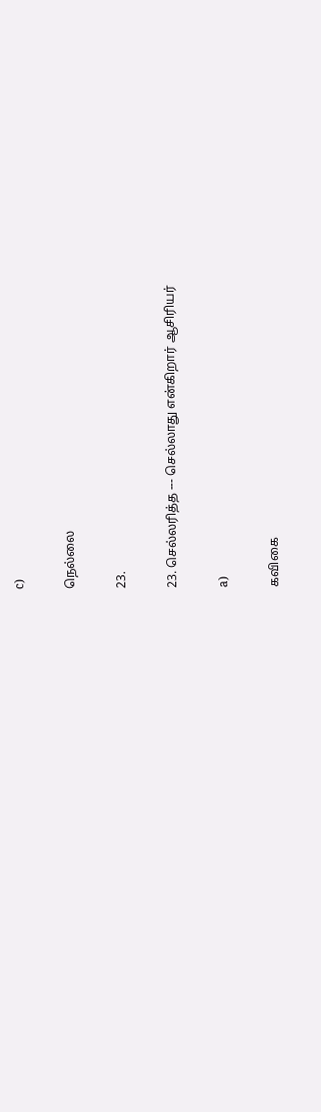c)

நெல்லை

23.

23. செல்லரித்த --- செல்லாது என்கிறார் ஆசிரியர்

a)

கவிகை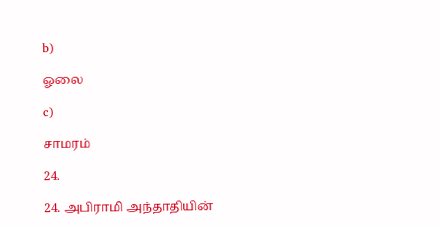b)

ஓலை

c)

சாமரம்

24.

24. அபிராமி அந்தாதியின்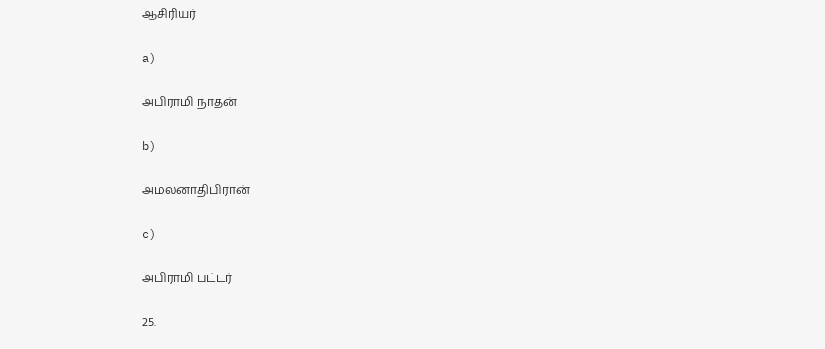ஆசிரியர்

a)

அபிராமி நாதன்

b)

அமலனாதிபிரான்

c)

அபிராமி பட்டர்

25.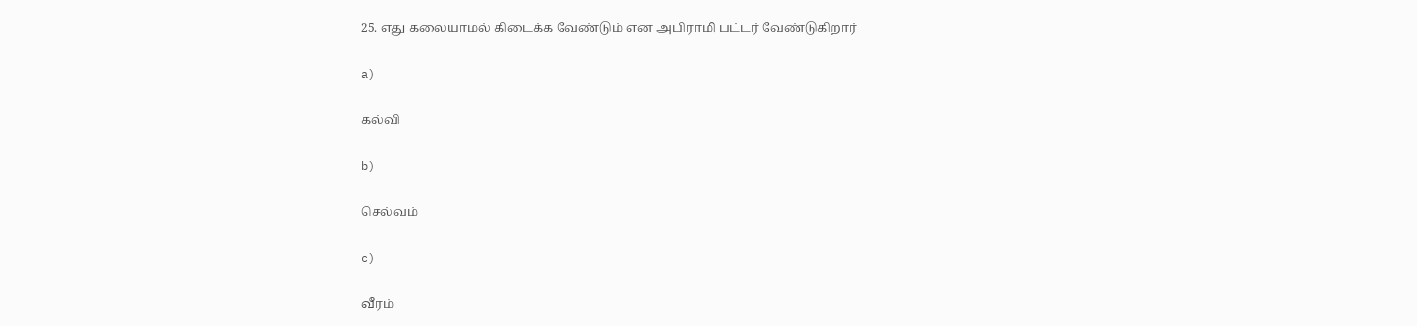25. எது கலையாமல் கிடைக்க வேண்டும் என அபிராமி பட்டர் வேண்டுகிறார்

a)

கல்வி

b)

செல்வம்

c)

வீரம்